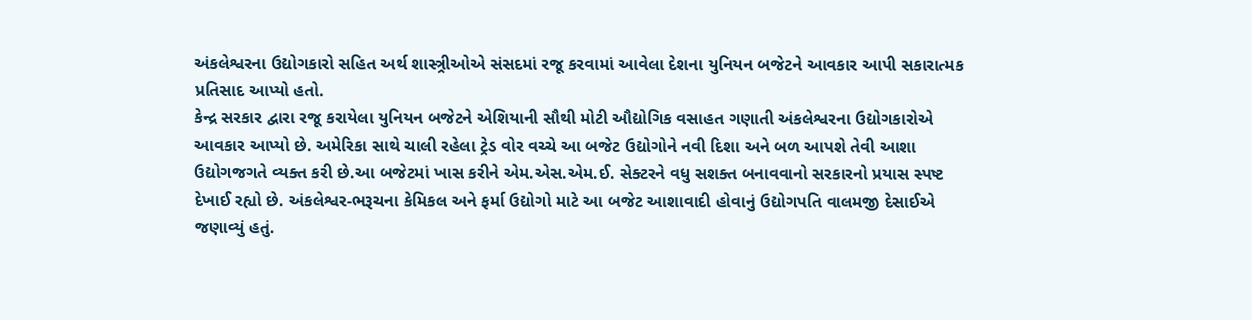અંકલેશ્વરના ઉદ્યોગકારો સહિત અર્થ શાસ્ત્ર્રીઓએ સંસદમાં રજૂ કરવામાં આવેલા દેશના યુનિયન બજેટને આવકાર આપી સકારાત્મક પ્રતિસાદ આપ્યો હતો.
કેન્દ્ર સરકાર દ્વારા રજૂ કરાયેલા યુનિયન બજેટને એશિયાની સૌથી મોટી ઔદ્યોગિક વસાહત ગણાતી અંકલેશ્વરના ઉદ્યોગકારોએ આવકાર આપ્યો છે. અમેરિકા સાથે ચાલી રહેલા ટ્રેડ વોર વચ્ચે આ બજેટ ઉદ્યોગોને નવી દિશા અને બળ આપશે તેવી આશા ઉદ્યોગજગતે વ્યક્ત કરી છે.આ બજેટમાં ખાસ કરીને એમ.એસ.એમ.ઈ. સેક્ટરને વધુ સશક્ત બનાવવાનો સરકારનો પ્રયાસ સ્પષ્ટ દેખાઈ રહ્યો છે. અંકલેશ્વર-ભરૂચના કેમિકલ અને ફર્મા ઉદ્યોગો માટે આ બજેટ આશાવાદી હોવાનું ઉદ્યોગપતિ વાલમજી દેસાઈએ જણાવ્યું હતું.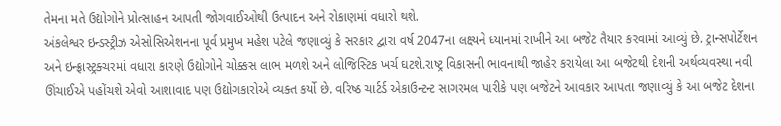તેમના મતે ઉદ્યોગોને પ્રોત્સાહન આપતી જોગવાઈઓથી ઉત્પાદન અને રોકાણમાં વધારો થશે.
અંકલેશ્વર ઇન્ડસ્ટ્રીઝ એસોસિએશનના પૂર્વ પ્રમુખ મહેશ પટેલે જણાવ્યું કે સરકાર દ્વારા વર્ષ 2047ના લક્ષ્યને ધ્યાનમાં રાખીને આ બજેટ તૈયાર કરવામાં આવ્યું છે. ટ્રાન્સપોર્ટેશન અને ઇન્ફ્રાસ્ટ્રક્ચરમાં વધારા કારણે ઉદ્યોગોને ચોક્કસ લાભ મળશે અને લોજિસ્ટિક ખર્ચ ઘટશે.રાષ્ટ્ર વિકાસની ભાવનાથી જાહેર કરાયેલા આ બજેટથી દેશની અર્થવ્યવસ્થા નવી ઊંચાઈએ પહોંચશે એવો આશાવાદ પણ ઉદ્યોગકારોએ વ્યક્ત કર્યો છે. વરિષ્ઠ ચાર્ટર્ડ એકાઉન્ટન્ટ સાગરમલ પારીકે પણ બજેટને આવકાર આપતા જણાવ્યું કે આ બજેટ દેશના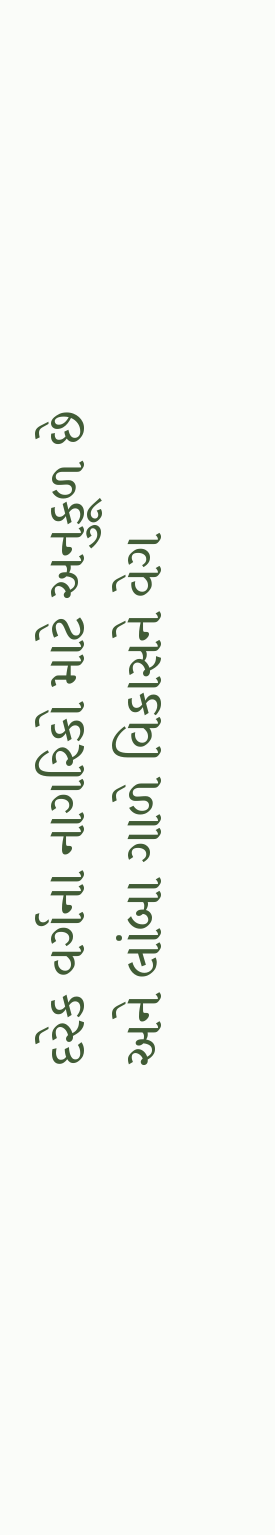દરેક વર્ગના નાગરિકો માટે અનુકૂળ છે અને લાંબા ગાળે વિકાસને વેગ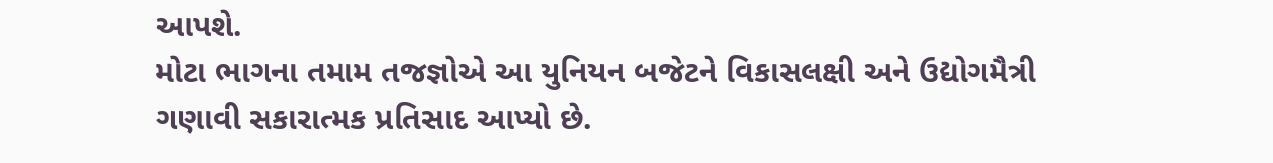આપશે.
મોટા ભાગના તમામ તજજ્ઞોએ આ યુનિયન બજેટને વિકાસલક્ષી અને ઉદ્યોગમૈત્રી ગણાવી સકારાત્મક પ્રતિસાદ આપ્યો છે.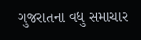ગુજરાતના વધુ સમાચાર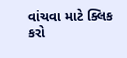વાંચવા માટે ક્લિક કરો